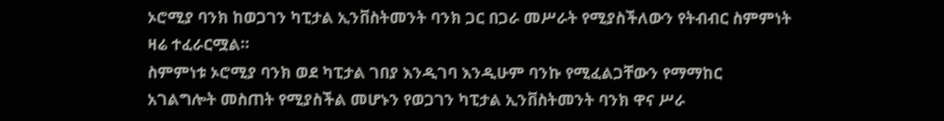ኦሮሚያ ባንክ ከወጋገን ካፒታል ኢንቨስትመንት ባንክ ጋር በጋራ መሥራት የሚያስችለውን የትብብር ስምምነት ዛሬ ተፈራርሟል።
ስምምነቱ ኦሮሚያ ባንክ ወደ ካፒታል ገበያ እንዲገባ እንዲሁም ባንኩ የሚፈልጋቸውን የማማከር አገልግሎት መስጠት የሚያስችል መሆኑን የወጋገን ካፒታል ኢንቨስትመንት ባንክ ዋና ሥራ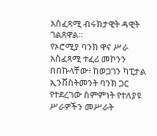አስፈጻሚ ብሩክታዊት ዳዊት ገልጸዋል።
የኦሮሚያ ባንክ ዋና ሥራ አስፈጻሚ ተፈሪ መኮንን በበኩላቸው፥ ከወጋገን ካፒታል ኢንቨስትመንት ባንክ ጋር የተደረገው ስምምነት የተለያዩ ሥራዎችን መሥራት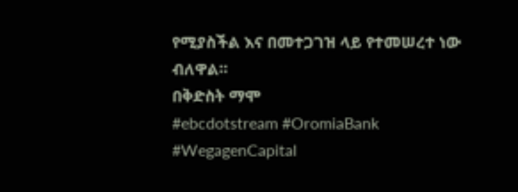የሚያስችል እና በመተጋገዝ ላይ የተመሠረተ ነው ብለዋል።
በቅድስት ማሞ
#ebcdotstream #OromiaBank #WegagenCapital